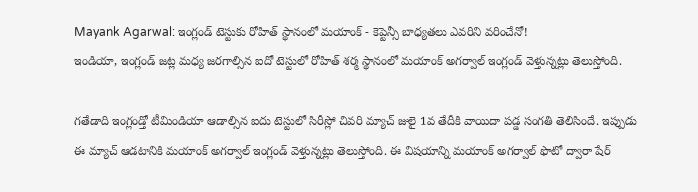Mayank Agarwal: ఇంగ్లండ్ టెస్టుకు రోహిత్ స్థానంలో మయాంక్ - కెప్టెన్సీ బాధ్యతలు ఎవరిని వరించేనో!
ఇండియా, ఇంగ్లండ్ జట్ల మధ్య జరగాల్సిన ఐదో టెస్టులో రోహిత్ శర్మ స్థానంలో మయాంక్ అగర్వాల్ ఇంగ్లండ్ వెళ్తున్నట్లు తెలుస్తోంది.

గతేడాది ఇంగ్లండ్తో టీమిండియా ఆడాల్సిన ఐదు టెస్టులో సిరీస్లో చివరి మ్యాచ్ జులై 1వ తేదీకి వాయిదా పడ్డ సంగతి తెలిసిందే. ఇప్పుడు ఈ మ్యాచ్ ఆడటానికి మయాంక్ అగర్వాల్ ఇంగ్లండ్ వెళ్తున్నట్లు తెలుస్తోంది. ఈ విషయాన్ని మయాంక్ అగర్వాల్ ఫొటో ద్వారా షేర్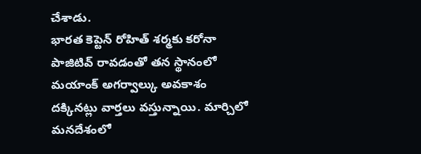చేశాడు.
భారత కెప్టెన్ రోహిత్ శర్మకు కరోనా పాజిటివ్ రావడంతో తన స్థానంలో మయాంక్ అగర్వాల్కు అవకాశం దక్కినట్లు వార్తలు వస్తున్నాయి. మార్చిలో మనదేశంలో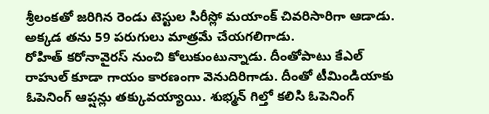శ్రీలంకతో జరిగిన రెండు టెస్టుల సిరీస్లో మయాంక్ చివరిసారిగా ఆడాడు. అక్కడ తను 59 పరుగులు మాత్రమే చేయగలిగాడు.
రోహిత్ కరోనావైరస్ నుంచి కోలుకుంటున్నాడు. దీంతోపాటు కేఎల్ రాహుల్ కూడా గాయం కారణంగా వెనుదిరిగాడు. దీంతో టీమిండియాకు ఓపెనింగ్ ఆప్షన్లు తక్కువయ్యాయి. శుభ్మన్ గిల్తో కలిసి ఓపెనింగ్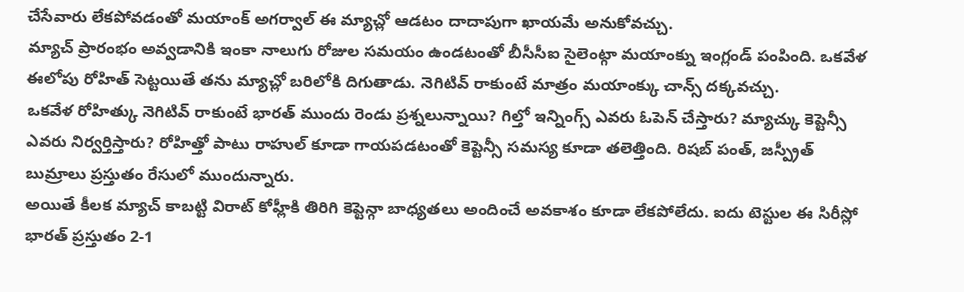చేసేవారు లేకపోవడంతో మయాంక్ అగర్వాల్ ఈ మ్యాచ్లో ఆడటం దాదాపుగా ఖాయమే అనుకోవచ్చు.
మ్యాచ్ ప్రారంభం అవ్వడానికి ఇంకా నాలుగు రోజుల సమయం ఉండటంతో బీసీసీఐ సైలెంట్గా మయాంక్ను ఇంగ్లండ్ పంపింది. ఒకవేళ ఈలోపు రోహిత్ సెట్టయితే తను మ్యాచ్లో బరిలోకి దిగుతాడు. నెగిటివ్ రాకుంటే మాత్రం మయాంక్కు చాన్స్ దక్కవచ్చు.
ఒకవేళ రోహిత్కు నెగిటివ్ రాకుంటే భారత్ ముందు రెండు ప్రశ్నలున్నాయి? గిల్తో ఇన్నింగ్స్ ఎవరు ఓపెన్ చేస్తారు? మ్యాచ్కు కెప్టెన్సీ ఎవరు నిర్వర్తిస్తారు? రోహిత్తో పాటు రాహుల్ కూడా గాయపడటంతో కెప్టెన్సీ సమస్య కూడా తలెత్తింది. రిషబ్ పంత్, జస్ప్రీత్ బుమ్రాలు ప్రస్తుతం రేసులో ముందున్నారు.
అయితే కీలక మ్యాచ్ కాబట్టి విరాట్ కోహ్లీకి తిరిగి కెప్టెన్గా బాధ్యతలు అందించే అవకాశం కూడా లేకపోలేదు. ఐదు టెస్టుల ఈ సిరీస్లో భారత్ ప్రస్తుతం 2-1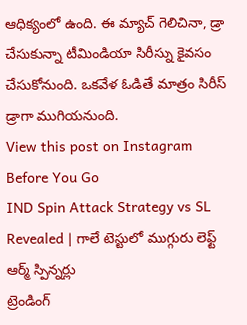ఆధిక్యంలో ఉంది. ఈ మ్యాచ్ గెలిచినా, డ్రా చేసుకున్నా టీమిండియా సిరీస్ను కైవసం చేసుకోనుంది. ఒకవేళ ఓడితే మాత్రం సిరీస్ డ్రాగా ముగియనుంది.
View this post on Instagram
Before You Go
IND Spin Attack Strategy vs SL Revealed | గాలే టెస్టులో ముగ్గురు లెఫ్ట్ ఆర్మ్ స్పిన్నర్లు
ట్రెండింగ్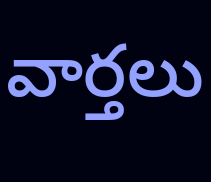వార్తలు